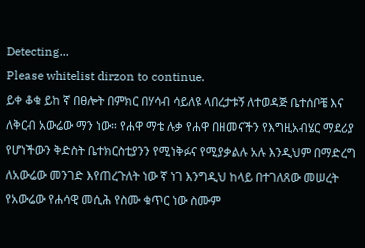Detecting...
Please whitelist dirzon to continue.
ይቀ ቆቁ ይከ ኛ በፀሎት በምክር በሃሳብ ሳይለዩ ላበረታቱኝ ለተወዳጅ ቤተሰቦቼ እና ለቅርብ አውሬው ማን ነው። የሐዋ ማቴ ሉቃ የሐዋ በዘመናችን የእግዚአብሄር ማደሪያ የሆነችውን ቅድስት ቤተክርስቲያንን የሚነቅፉና የሚያቃልሉ አሉ እንዲህም በማድረግ ለአውሬው መንገድ እየጠረጉለት ነው ኛ ነገ እንግዲህ ከላይ በተገለጸው መሠረት የአውሬው የሐሳዊ መሲሕ የስሙ ቁጥር ነው ስሙም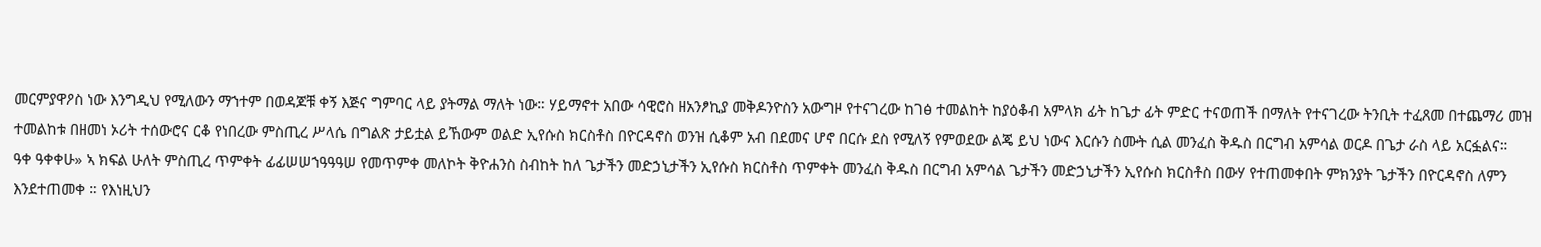መርምያዋዖስ ነው እንግዲህ የሚለውን ማኀተም በወዳጆቹ ቀኝ እጅና ግምባር ላይ ያትማል ማለት ነው። ሃይማኖተ አበው ሳዊሮስ ዘአንፆኪያ መቅዶንዮስን አውግዞ የተናገረው ከገፅ ተመልከት ከያዕቆብ አምላክ ፊት ከጌታ ፊት ምድር ተናወጠች በማለት የተናገረው ትንቢት ተፈጸመ በተጨማሪ መዝ ተመልከቱ በዘመነ ኦሪት ተሰውሮና ርቆ የነበረው ምስጢረ ሥላሴ በግልጽ ታይቷል ይኸውም ወልድ ኢየሱስ ክርስቶስ በዮርዳኖስ ወንዝ ሲቆም አብ በደመና ሆኖ በርሱ ደስ የሚለኝ የምወደው ልጄ ይህ ነውና እርሱን ስሙት ሲል መንፈስ ቅዱስ በርግብ አምሳል ወርዶ በጌታ ራስ ላይ አርፏልና።
ዓቀ ዓቀቀሁ» ኣ ክፍል ሁለት ምስጢረ ጥምቀት ፊፊሠሠኀዓዓዓሠ የመጥምቀ መለኮት ቅዮሐንስ ስብከት ከለ ጌታችን መድኃኒታችን ኢየሱስ ክርስቶስ ጥምቀት መንፈስ ቅዱስ በርግብ አምሳል ጌታችን መድኃኒታችን ኢየሱስ ክርስቶስ በውሃ የተጠመቀበት ምክንያት ጌታችን በዮርዳኖስ ለምን እንደተጠመቀ ። የእነዚህን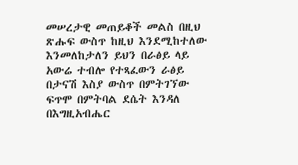መሠረታዊ መጠይቆች መልስ በዚህ ጽሑፍ ውስጥ ከዚህ እንደሚከተለው እንመለከታለን ይህን በራፅይ ላይ አውሬ ተብሎ የተጻፈውን ራፅይ በታናሽ እስያ ውስጥ በምትገኘው ፍጥሞ በምትባል ደሴት እንዳለ በእግዚአብሔር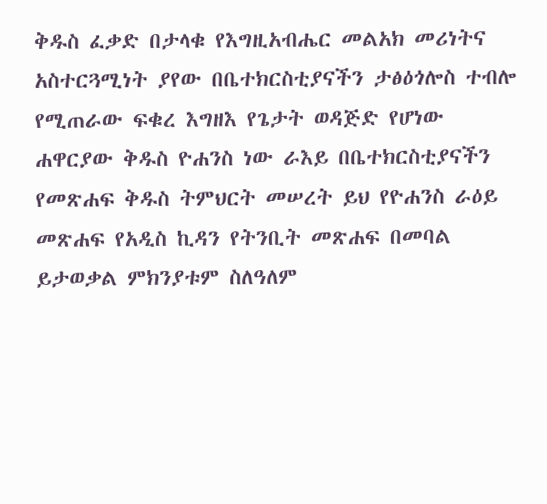ቅዱስ ፈቃድ በታላቁ የእግዚአብሔር መልአክ መሪነትና አስተርጓሚነት ያየው በቤተክርስቲያናችን ታፅዕጎሎስ ተብሎ የሚጠራው ፍቁረ እግዘእ የጌታት ወዳጅድ የሆነው ሐዋርያው ቅዱስ ዮሐንስ ነው ራእይ በቤተክርስቲያናችን የመጽሐፍ ቅዱስ ትምህርት መሠረት ይህ የዮሐንስ ራዕይ መጽሐፍ የአዲስ ኪዳን የትንቢት መጽሐፍ በመባል ይታወቃል ምክንያቱም ስለዓለም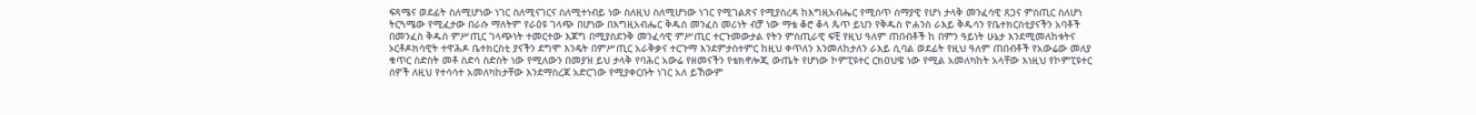ፍጻሜና ወደፊት ስለሚሆነው ነገር ስለሚናገርና ስለሚተነብይ ነው ስለዚህ ስለሚሆነው ነገር የሚገልጽና የሚያስረዳ ከእግዚአብሔር የሚሰጥ ሰማያዊ የሆነ ታላቅ መንፈሳዊ ጸጋና ምስጢር ስለሆነ ትርጓሜው የሚፈታው በራሱ ማለትም የራዕዩ ገላጭ በሆነው በእግዚአብሔር ቅዱስ መንፈስ መሪነት ብቻ ነው ማቴ ቆሮ ቆላ ጴጥ ይህን የቅዱስ ዮሐንስ ራእይ ቅዱሳን የቤተክርስቲያናችን አባቶች በመንፈስ ቅዱስ ምሥጢር ገላጭነት ተመርተው እጆግ በሚያስደንቅ መንፈሳዊ ምሥጢር ተርጉመውታል የትን ምስጢራዊ ፍቺ የዚህ ዓለም ጠበብቶች ከ በምን ዓይነት ሁኔታ እንደሚመለከቱትና ኦርቶዶክሳዊት ተዋሕዶ ቤተክርስቲ ያናችን ደግሞ እንዴት በምሥጢር አራቅቃና ተርጉማ እንደምታስተምር ከዚህ ቀጥለን እንመለከታለን ራእይ ሲባል ወደፊት የዚህ ዓለም ጠበብቶች የአውሬው መለያ ቁጥር ስድስት መቶ ስድሳ ስድስት ነው የሚለውን በመያዝ ይህ ታላቅ የባሕር አውሬ የዘመናችን የቴክኖሎጂ ውጤት የሆነው ኮምፒዩተር ርክዐህዌ ነው የሚል አመለካከት አላቸው እነዚህ የኮምፒዩተር ሰዎች ለዚህ የተሳሳተ አመለካከታቸው እንደማስረጃ አድርገው የሚያቀርቡት ነገር አለ ይኸውም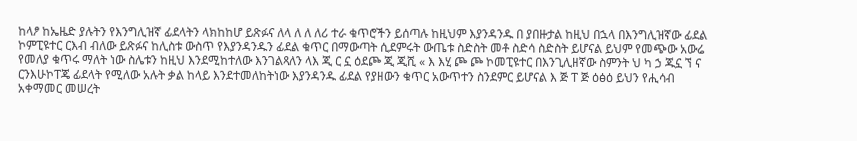ከላፆ ከኤዜድ ያሉትን የእንግሊዝኛ ፊደላትን ላክከከሆ ይጽፉና ለላ ለ ለ ለሪ ተራ ቁጥሮችን ይሰጣሉ ከዚህም እያንዳንዱ በ ያበዙታል ከዚህ በኋላ በእንግሊዝኛው ፊደል ኮምፒዩተር ርእብ ብለው ይጽፉና ከሊስቱ ውስጥ የእያንዳንዱን ፊደል ቁጥር በማውጣት ሲደምሩት ውጤቱ ስድስት መቶ ስድሳ ስድስት ይሆናል ይህም የመጭው አውሬ የመለያ ቁጥሩ ማለት ነው ስሌቱን ከዚህ እንደሚከተለው እንገልጻለን ላእ ጂ ር ኗ ዕደጮ ጂ ጂሺ « እ እሂ ጮ ጮ ኮመፒዩተር በእንጊሊዘኛው ስምንት ህ ካ ኃ ጁኗ ኘ ና ርንእሁኮፐጄ ፊደላት የሚለው አሉት ቃል ከላይ እንደተመለከትነው እያንዳንዱ ፊደል የያዘውን ቁጥር አውጥተን ስንደምር ይሆናል እ ጅ ፐ ጅ ዕፅዕ ይህን የሒሳብ አቀማመር መሠረት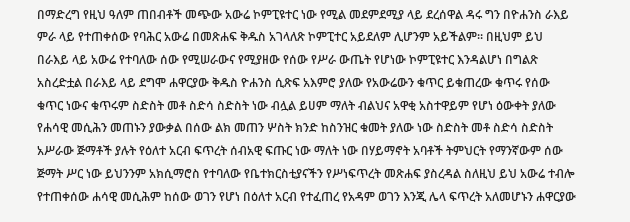በማድረግ የዚህ ዓለም ጠበብቶች መጭው አውሬ ኮምፒዩተር ነው የሚል መደምደሚያ ላይ ደረሰዋል ዳሩ ግን በዮሐንስ ራእይ ምራ ላይ የተጠቀሰው የባሕር አውሬ በመጽሐፍ ቅዱስ አገላለጽ ኮምፒተር አይደለም ሊሆንም አይችልም። በዚህም ይህ በራእይ ላይ አውሬ የተባለው ሰው የሚሠራውና የሚያዘው የሰው የሥራ ውጤት የሆነው ኮምፒዩተር እንዳልሆነ በግልጽ አስረድቷል በራእይ ላይ ደግሞ ሐዋርያው ቅዱስ ዮሐንስ ሲጽፍ አእምሮ ያለው የአውሬውን ቁጥር ይቁጠረው ቁጥሩ የሰው ቁጥር ነውና ቁጥሩም ስድስት መቶ ስድሳ ስድስት ነው ብሏል ይሀም ማለት ብልህና አዋቂ አስተዋይም የሆነ ዕውቀት ያለው የሐሳዊ መሲሕን መጠኑን ያውቃል በሰው ልክ መጠን ሦስት ክንድ ከስንዝር ቁመት ያለው ነው ስድስት መቶ ስድሳ ስድስት አሥራው ጅማቶች ያሉት የዕለተ አርብ ፍጥረት ሰብአዊ ፍጡር ነው ማለት ነው በሃይማኖት አባቶች ትምህርት የማንኛውም ሰው ጅማት ሥር ነው ይህንንም አክሲማሮስ የተባለው የቤተክርስቲያናችን የሥነፍጥረት መጽሐፍ ያስረዳል ስለዚህ ይህ አውሬ ተብሎ የተጠቀሰው ሐሳዊ መሲሕም ከሰው ወገን የሆነ በዕለተ አርብ የተፈጠረ የአዳም ወገን እንጂ ሌላ ፍጥረት አለመሆኑን ሐዋርያው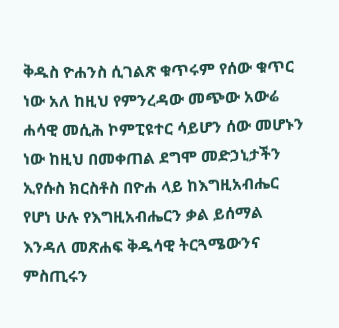ቅዱስ ዮሐንስ ሲገልጽ ቁጥሩም የሰው ቁጥር ነው አለ ከዚህ የምንረዳው መጭው አውሬ ሐሳዊ መሲሕ ኮምፒዩተር ሳይሆን ሰው መሆኑን ነው ከዚህ በመቀጠል ደግሞ መድኃኒታችን ኢየሱስ ክርስቶስ በዮሐ ላይ ከእግዚአብሔር የሆነ ሁሉ የእግዚአብሔርን ቃል ይሰማል እንዳለ መጽሐፍ ቅዱሳዊ ትርጓሜውንና ምስጢሩን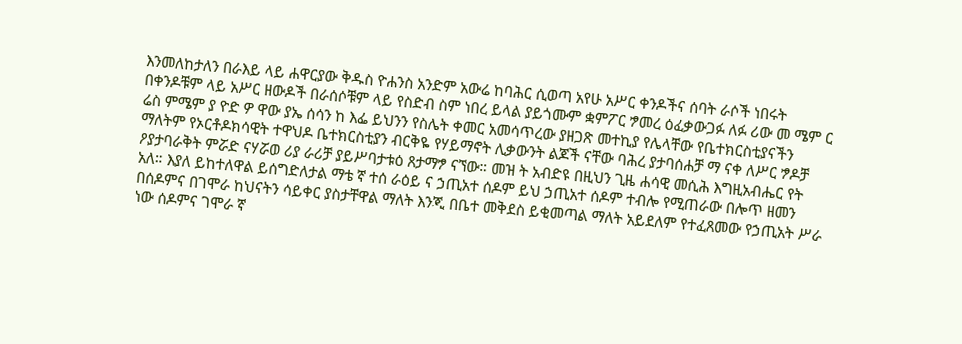እንመለከታለን በራእይ ላይ ሐዋርያው ቅዱስ ዮሐንስ አንድም አውሬ ከባሕር ሲወጣ አየሁ አሥር ቀንዶችና ሰባት ራሶች ነበሩት በቀንዶቹም ላይ አሥር ዘውዶች በራሰሶቹም ላይ የስድብ ስም ነበረ ይላል ያይጎሙም ቋምፖር ፇመረ ዕፈቃውጋፉ ለፉ ሪው መ ሜም ር ሬስ ምሜም ያ ዮድ ዎ ዋው ያኤ ሰሳን ከ እፌ ይህንን የስሌት ቀመር አመሳጥረው ያዘጋጽ መተኪያ የሌላቸው የቤተክርስቲያናችን ማለትም የኦርቶዶክሳዊት ተዋህዶ ቤተክርስቲያን ብርቅዬ የሃይማኖት ሊቃውንት ልጆች ናቸው ባሕረ ያታባሰሐቻ ማ ናቀ ለሥር ፇዶቻ ዖያታባራቅት ምሯድ ናሃሯወ ሪያ ራሪቻ ያይሥባታቱዕ ጸታማፇ ናኘው። መዝ ት አብድዩ በዚህን ጊዜ ሐሳዊ መሲሕ እግዚአብሔር የት አለ። እያለ ይከተለዋል ይሰግድለታል ማቴ ኛ ተሰ ራዕይ ና ኃጢአተ ሰዶም ይህ ኃጢአተ ሰዶም ተብሎ የሚጠራው በሎጥ ዘመን በሰዶምና በገሞራ ከህናትን ሳይቀር ያስታቸዋል ማለት እንጂ በቤተ መቅደስ ይቂመጣል ማለት አይደለም የተፈጸመው የኃጢአት ሥራ ነው ሰዶምና ገሞራ ኛ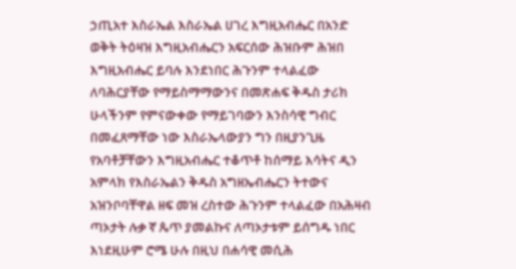ኃጢአተ እስራኤል እስራኤል ሀገረ እግዚአብሔር በአንድ ወቅት ትዕዛዝ እግዚአብሔርን አፍርሰው ሕዝቡም ሕዝበ እግዚአብሔር ይባሉ እንደነበር ሕጉንም ተላልፈው ለባሕርያቸው የማይስማማውንና በመጽሐፍ ቅዱስ ታሪክ ሁላችንም የምናውቀው የማይገባውን እንስሳዊ ግብር በመፈጸማቸው ነው እስራኤላውያን ግን በዚያንጊዜ የአባቶቻቸውን እግዚአብሔር ተቆጥቶ ከሰማይ እሳትና ዲን አምላክ የእስራኤልን ቅዱስ አግዘኤብሔርን ትተውና አዝንቦባቸዋል ዘፍ መዝ ረስተው ሕጉንም ተላልፈው በአሕዛብ ጣኦታት ሉቃ ኛ ጴጥ ያመልኩና ለጣኦታቱም ይሰግዱ ነበር እነደዚሁም ሮሜ ሁሉ በዚህ በሐሳዊ መሲሕ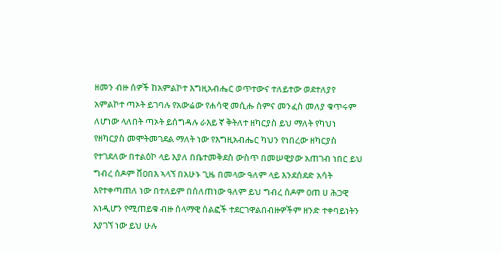ዘመን ብዙ ሰዎች ከአምልኮተ እግዚአብሔር ወጥተውና ተለይተው ወደተለያየ አምልኮተ ጣኦት ይገባሉ የአውሬው የሐሳዊ መሲሑ ስምና መንፈስ መለያ ቁጥሩም ለሆነው ላለበት ጣኦት ይሰግዳሉ ራእይ ኛ ቅትለተ ዘካርያስ ይህ ማለት የካህነ የዘካርያስ መሞትመገደል ማለት ነው የእግዚአብሔር ካህን የነበረው ዘካርያስ የተገደለው በተልዕኮ ላይ እያለ በቤተመቅደስ ውስጥ በመሠዊያው አጠገብ ነበር ይህ ግብረ ሰዶም ቨዐበእ ኣላኘ በአሁኑ ጊዜ በመላው ዓለም ላይ እንደሰደድ አሳት እየተቀጣጠለ ነው በተለይም በሰለጠነው ዓለም ይህ ግብረ ሰዶም ዐጠ ሀ ሕጋዊ አነዲሆን የሚጠይቁ ብዙ ሰላማዊ ሰልፎች ተደርገዋልበብዙዎችም ዘንድ ተቀባይነትን እያገኘ ነው ይህ ሁሉ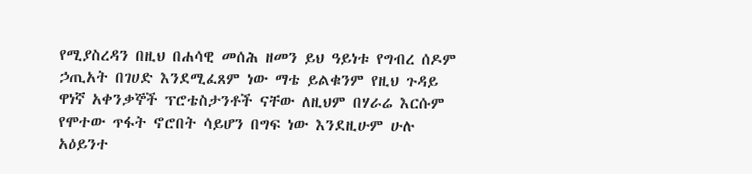የሚያስረዳን በዚህ በሐሳዊ መሰሕ ዘመን ይህ ዓይነቱ የግብረ ሰዶም ኃጢአት በገሀድ እንደሚፈጸም ነው ማቴ ይልቁንም የዚህ ጉዳይ ዋነኛ አቀንቃኞች ፕሮቴስታንቶች ናቸው ለዚህም በሃራሬ እርሱም የሞተው ጥፋት ኖሮበት ሳይሆን በግፍ ነው እንደዚሁም ሁሉ አዕይንተ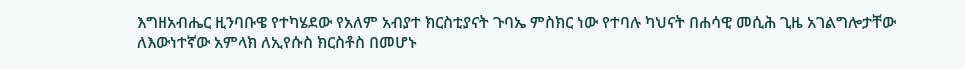እግዘአብሔር ዚንባቡዌ የተካሄደው የአለም አብያተ ክርስቲያናት ጉባኤ ምስክር ነው የተባሉ ካህናት በሐሳዊ መሲሕ ጊዜ አገልግሎታቸው ለእውነተኛው አምላክ ለኢየሱስ ክርስቶስ በመሆኑ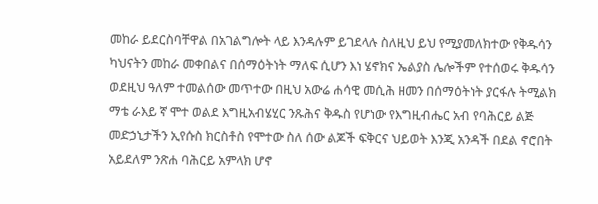መከራ ይደርስባቸዋል በአገልግሎት ላይ እንዳሉም ይገደላሉ ስለዚህ ይህ የሚያመለክተው የቅዱሳን ካህናትን መከራ መቀበልና በሰማዕትነት ማለፍ ሲሆን እነ ሄኖክና ኤልያስ ሌሎችም የተሰወሩ ቅዱሳን ወደዚህ ዓለም ተመልሰው መጥተው በዚህ አውሬ ሐሳዊ መሲሕ ዘመን በሰማዕትነት ያርፋሉ ትሚልክ ማቴ ራእይ ኛ ሞተ ወልደ እግዚአብሄሂር ንጹሕና ቅዱስ የሆነው የእግዚብሔር አብ የባሕርይ ልጅ መድኃኒታችን ኢየሱስ ክርስቶስ የሞተው ስለ ሰው ልጆች ፍቅርና ህይወት እንጂ አንዳች በደል ኖሮበት አይደለም ንጽሐ ባሕርይ አምላክ ሆኖ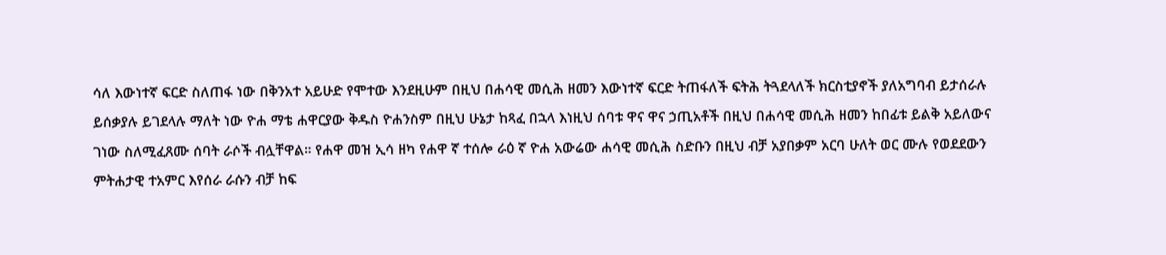ሳለ እውነተኛ ፍርድ ስለጠፋ ነው በቅንአተ አይሁድ የሞተው እንደዚሁም በዚህ በሐሳዊ መሲሕ ዘመን እውነተኛ ፍርድ ትጠፋለች ፍትሕ ትጓደላለች ክርስቲያኖች ያለአግባብ ይታሰራሉ ይሰቃያሉ ይገደላሉ ማለት ነው ዮሐ ማቴ ሐዋርያው ቅዱስ ዮሐንስም በዚህ ሁኔታ ከጻፈ በኋላ እነዚህ ሰባቱ ዋና ዋና ኃጢአቶች በዚህ በሐሳዊ መሲሕ ዘመን ከበፊቱ ይልቅ አይለውና ገነው ስለሚፈጸሙ ሰባት ራሶች ብሏቸዋል። የሐዋ መዝ ኢሳ ዘካ የሐዋ ኛ ተሰሎ ራዕ ኛ ዮሐ አውሬው ሐሳዊ መሲሕ ስድቡን በዚህ ብቻ አያበቃም አርባ ሁለት ወር ሙሉ የወደደውን ምትሐታዊ ተአምር እየሰራ ራሱን ብቻ ከፍ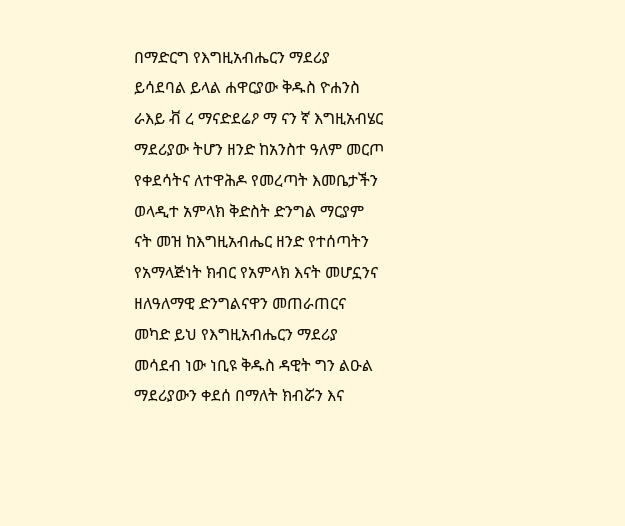በማድርግ የእግዚአብሔርን ማደሪያ ይሳደባል ይላል ሐዋርያው ቅዱስ ዮሐንስ ራእይ ቭ ረ ማናድደሬዖ ማ ናን ኛ እግዚአብሄር ማደሪያው ትሆን ዘንድ ከአንስተ ዓለም መርጦ የቀደሳትና ለተዋሕዶ የመረጣት እመቤታችን ወላዲተ አምላክ ቅድስት ድንግል ማርያም ናት መዝ ከእግዚአብሔር ዘንድ የተሰጣትን የአማላጅነት ክብር የአምላክ እናት መሆኗንና ዘለዓለማዊ ድንግልናዋን መጠራጠርና መካድ ይህ የእግዚአብሔርን ማደሪያ መሳደብ ነው ነቢዩ ቅዱስ ዳዊት ግን ልዑል ማደሪያውን ቀደሰ በማለት ክብሯን እና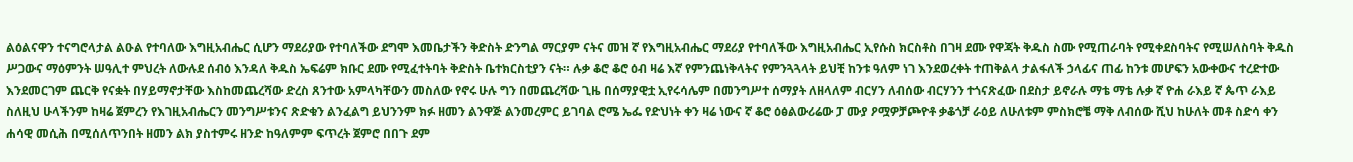ልዕልናዋን ተናግሮላታል ልዑል የተባለው እግዚአብሔር ሲሆን ማደሪያው የተባለችው ደግሞ እመቤታችን ቅድስት ድንግል ማርያም ናትና መዝ ኛ የእግዚአብሔር ማደሪያ የተባለችው እግዚአብሔር ኢየሱስ ክርስቶስ በገዛ ደሙ የዋጃት ቅዱስ ስሙ የሚጠራባት የሚቀደስባትና የሚሠለስባት ቅዱስ ሥጋውና ማዕምንት ሠዓሊተ ምህረት ለውሉደ ሰብዕ እንዳለ ቅዱስ ኤፍሬም ክቡር ደሙ የሚፈተትባት ቅድስት ቤተክርስቲያን ናት። ሉቃ ቆሮ ቆሮ ዕብ ዛሬ እኛ የምንጨነቅላትና የምንጓጓላት ይህቺ ከንቱ ዓለም ነገ እንደወረቀት ተጠቅልላ ታልፋለች ኃላፊና ጠፊ ከንቱ መሆፍን አውቀውና ተረድተው እንደመርገም ጨርቅ የናቋት በሃይማኖታቸው እስከመጨረሻው ድረስ ጸንተው አምላካቸውን መስለው የኖሩ ሁሉ ግን በመጨረሻው ጊዜ በሰማያዊቷ ኢየሩሳሌም በመንግሥተ ሰማያት ለዘላለም ብርሃን ለብሰው ብርሃንን ተጎናጽፈው በደስታ ይኖራሉ ማቴ ማቴ ሉቃ ኛ ዮሐ ራእይ ኛ ጴጥ ራእይ ስለዚህ ሁላችንም ከዛሬ ጀምረን የእገዚአብሔርን መንግሥቱንና ጽድቁን ልንፈልግ ይህንንም ክፉ ዘመን ልንዋጅ ልንመረምር ይገባል ሮሜ ኤፌ የድህነት ቀን ዛሬ ነውና ኛ ቆሮ ዕፅልውሪሬው ፓ ሙያ ዖሟዎቻጮዮቶ ቃቆጎቻ ራዕይ ለሁለቱም ምስክሮቼ ማቅ ለብሰው ሺህ ከሁለት መቶ ስድሳ ቀን ሐሳዊ መሲሕ በሚሰለጥንበት ዘመን ልክ ያስተምሩ ዘንድ ከዓለምም ፍጥረት ጀምሮ በበጉ ደም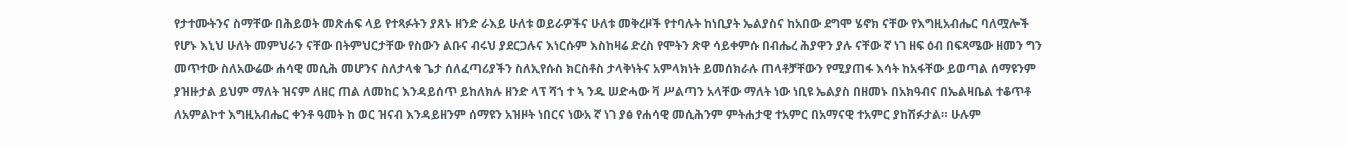የታተሙትንና ስማቸው በሕይወት መጽሐፍ ላይ የተጻፉትን ያጸኑ ዘንድ ራእይ ሁለቱ ወይራዎችና ሁለቱ መቅረዞች የተባሉት ከነቢያት ኤልያስና ከአበው ደግሞ ሄኖክ ናቸው የእግዚአብሔር ባለሟሎች የሆኑ እኒህ ሁለት መምህራን ናቸው በትምህርታቸው የስውን ልቡና ብሩህ ያደርጋሉና እነርሱም እስከዛሬ ድረስ የሞትን ጽዋ ሳይቀምሱ በብሔረ ሕያዋን ያሉ ናቸው ኛ ነገ ዘፍ ዕብ በፍጻሜው ዘመን ግን መጥተው ስለአውሬው ሐሳዊ መሲሕ መሆንና ስለታላቁ ጌታ ሰለፈጣሪያችን ስለኢየሱስ ክርስቶስ ታላቅነትና አምላክነት ይመሰክራሉ ጠላቶቻቸውን የሚያጠፋ እሳት ከአፋቸው ይወጣል ሰማዩንም ያዝዙታል ይህም ማለት ዝናም ለዘር ጠል ለመከር እንዳይሰጥ ይከለክሉ ዘንድ ላፕ ሻኀ ተ ኣ ንዱ ሠድሓው ቫ ሥልጣን አላቸው ማለት ነው ነቢዩ ኤልያስ በዘመኑ በአክዓብና በኤልዛቤል ተቆጥቶ ለአምልኮተ እግዚአብሔር ቀንቶ ዓመት ከ ወር ዝናብ እንዳይዘንም ሰማዩን አዝዞት ነበርና ነውአ ኛ ነገ ያፅ የሐሳዊ መሲሕንም ምትሐታዊ ተአምር በአማናዊ ተአምር ያከሽፉታል። ሁሉም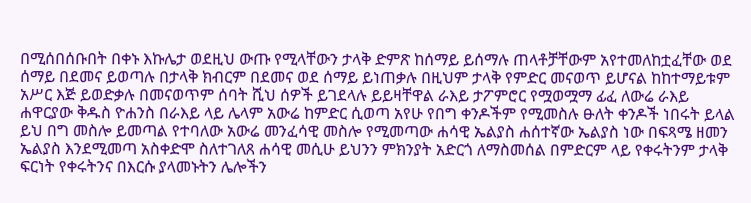በሚሰበሰቡበት በቀኑ እኩሌታ ወደዚህ ውጡ የሚላቸውን ታላቅ ድምጽ ከሰማይ ይሰማሉ ጠላቶቻቸውም አየተመለከቷፈቸው ወደ ሰማይ በደመና ይወጣሉ በታላቅ ክብርም በደመና ወደ ሰማይ ይነጠቃሉ በዚህም ታላቅ የምድር መናወጥ ይሆናል ከከተማይቱም አሥር እጅ ይወድቃሉ በመናወጥም ሰባት ሺህ ሰዎች ይገደላሉ ይይዛቸዋል ራእይ ታፖምሮር የሟወሟማ ፊፈ ለውሬ ራእይ ሐዋርያው ቅዱስ ዮሐንስ በራእይ ላይ ሌላም አውሬ ከምድር ሲወጣ አየሁ የበግ ቀንዶችም የሚመስሉ ፁለት ቀንዶች ነበሩት ይላል ይህ በግ መስሎ ይመጣል የተባለው አውሬ መንፈሳዊ መስሎ የሚመጣው ሐሳዊ ኤልያስ ሐሰተኛው ኤልያስ ነው በፍጻሜ ዘመን ኤልያስ እንደሚመጣ አስቀድሞ ስለተገለጸ ሐሳዊ መሲሁ ይህንን ምክንያት አድርጎ ለማስመሰል በምድርም ላይ የቀሩትንም ታላቅ ፍርነት የቀሩትንና በእርሱ ያላመኑትን ሌሎችን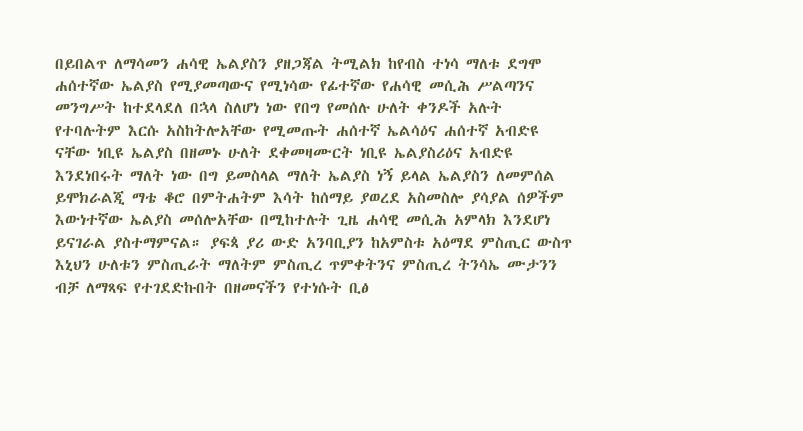በይበልጥ ለማሳመን ሐሳዊ ኤልያስን ያዘጋጃል ትሚልክ ከየብስ ተነሳ ማለቱ ደግሞ ሐሰተኛው ኤልያስ የሚያመጣውና የሚነሳው የፊተኛው የሐሳዊ መሲሕ ሥልጣንና መንግሥት ከተደላደለ በኋላ ስለሆነ ነው የበግ የመሰሉ ሁለት ቀንዶች አሉት የተባሉትም እርሱ አስከትሎአቸው የሚመጡት ሐሰተኛ ኤልሳዕና ሐሰተኛ አብድዩ ናቸው ነቢዩ ኤልያስ በዘመኑ ሁለት ደቀመዛሙርት ነቢዩ ኤልያስሪዕና አብድዩ እንደነበሩት ማለት ነው በግ ይመስላል ማለት ኤልያስ ነኝ ይላል ኤልያስን ለመምሰል ይሞክራልጂ ማቴ ቆሮ በምትሐትም እሳት ከሰማይ ያወረደ አስመስሎ ያሳያል ሰዎችም እውነተኛው ኤልያስ መሰሎአቸው በሚከተሉት ጊዜ ሐሳዊ መሲሕ አምላክ እንደሆነ ይናገራል ያስተማምናል። ያፍጳ ያሪ ውድ አንባቢያን ከአምስቱ አዕማደ ምስጢር ውስጥ እኒህን ሁለቱን ምስጢራት ማለትም ምስጢረ ጥምቀትንና ምስጢረ ትንሳኤ ሙታንን ብቻ ለማጻፍ የተገደድኩበት በዘመናችን የተነሱት ቢፅ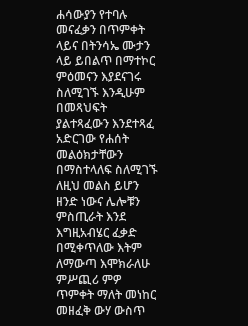ሐሳውያን የተባሉ መናፈቃን በጥምቀት ላይና በትንሳኤ ሙታን ላይ ይበልጥ በማተኮር ምዕመናን እያደናገሩ ስለሚገኙ እንዲሁም በመጻህፍት ያልተጻፈውን እንደተጻፈ አድርገው የሐሰት መልዕክታቸውን በማስተላለፍ ስለሚገኙ ለዚህ መልስ ይሆን ዘንድ ነውና ሌሎቹን ምስጢራት እንደ እግዚአብሄር ፈቃድ በሚቀጥለው እትም ለማውጣ እሞክራለሁ ምሥጪሪ ምዎ ጥምቀት ማለት መነከር መዘፈቅ ውሃ ውስጥ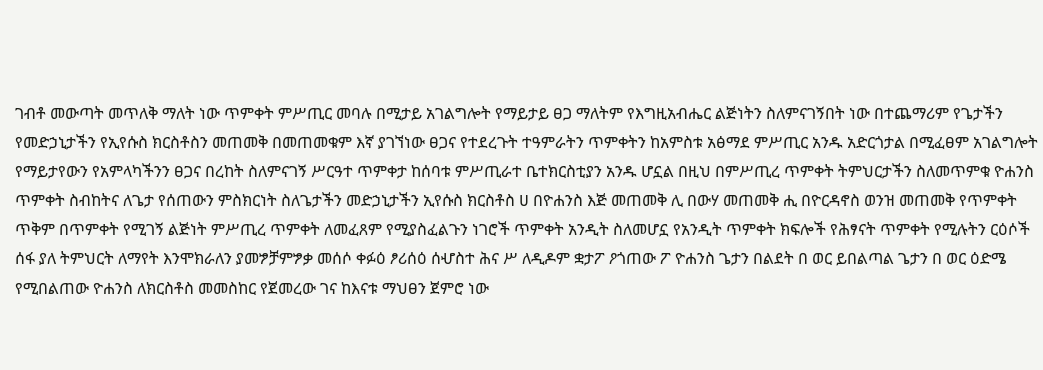ገብቶ መውጣት መጥለቅ ማለት ነው ጥምቀት ምሥጢር መባሉ በሚታይ አገልግሎት የማይታይ ፀጋ ማለትም የእግዚአብሔር ልጅነትን ስለምናገኝበት ነው በተጨማሪም የጌታችን የመድኃኒታችን የኢየሱስ ክርስቶስን መጠመቅ በመጠመቁም እኛ ያገኘነው ፀጋና የተደረጉት ተዓምራትን ጥምቀትን ከአምስቱ አፅማደ ምሥጢር አንዱ አድርጎታል በሚፈፀም አገልግሎት የማይታየውን የአምላካችንን ፀጋና በረከት ስለምናገኝ ሥርዓተ ጥምቀታ ከሰባቱ ምሥጢራተ ቤተክርስቲያን አንዱ ሆኗል በዚህ በምሥጢረ ጥምቀት ትምህርታችን ስለመጥምቁ ዮሐንስ ጥምቀት ስብከትና ለጌታ የሰጠውን ምስክርነት ስለጌታችን መድኃኒታችን ኢየሱስ ክርስቶስ ሀ በዮሐንስ እጅ መጠመቅ ሊ በውሃ መጠመቅ ሒ በዮርዳኖስ ወንዝ መጠመቅ የጥምቀት ጥቅም በጥምቀት የሚገኝ ልጅነት ምሥጢረ ጥምቀት ለመፈጸም የሚያስፈልጉን ነገሮች ጥምቀት አንዲት ስለመሆኗ የአንዲት ጥምቀት ክፍሎች የሕፃናት ጥምቀት የሚሉትን ርዕሶች ሰፋ ያለ ትምህርት ለማየት እንሞክራለን ያመፇቻምፇቃ መሰሶ ቀፉዕ ፆሪሰዕ ሰሇስተ ሕና ሥ ለዲዶም ቋታፖ ዖጎጠው ፖ ዮሐንስ ጌታን በልደት በ ወር ይበልጣል ጌታን በ ወር ዕድሜ የሚበልጠው ዮሐንስ ለክርስቶስ መመስከር የጀመረው ገና ከእናቱ ማህፀን ጀምሮ ነው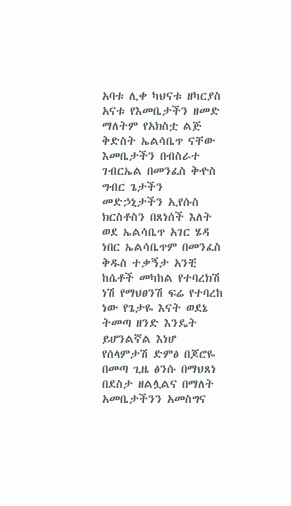አባቱ ሊቀ ካህናቱ ዘካርያስ አናቱ የእመቤታችን ዘመድ ማለትም የአክስቷ ልጅ ቅድስት ኤልሳቤጥ ናቸው እመቤታችን በብስራተ ገብርኤል በመንፈስ ቅዯስ ግብር ጌታችን መድኃኒታችን ኢየሱስ ክርስቶስን በጸነሰች እለት ወደ ኤልሳቤጥ አገር ሄዳ ነበር ኤልሳቤጥም በመንፈስ ቅዱስ ተቃኝታ አንቺ ከሴቶች መካከል የተባረክሽ ነሽ የማህፀንሽ ፍሬ የተባረከ ነው የጌታዬ እናት ወደኔ ትመጣ ዘንድ እንዴት ይሆንልኛል እነሆ የሰላምታሽ ድምፅ በጆሮዬ በመጣ ጊዜ ፅንሱ በማህጸነ በደስታ ዘልሏልና በማለት አመቤታችንን አመስግና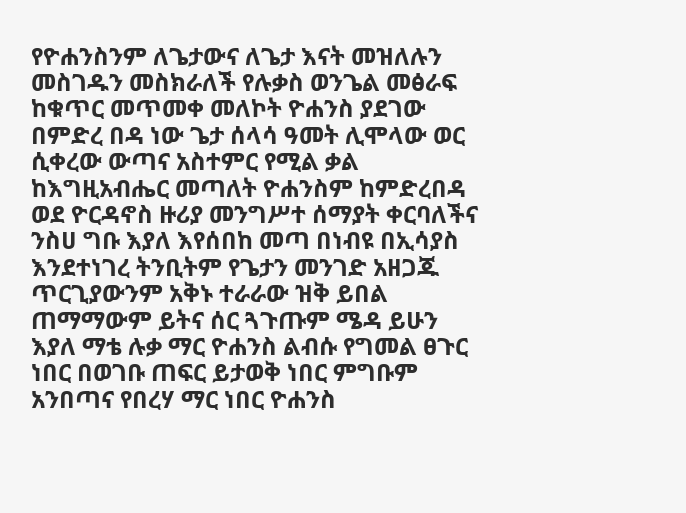የዮሐንስንም ለጌታውና ለጌታ እናት መዝለሉን መስገዱን መስክራለች የሉቃስ ወንጌል መፅራፍ ከቁጥር መጥመቀ መለኮት ዮሐንስ ያደገው በምድረ በዳ ነው ጌታ ሰላሳ ዓመት ሊሞላው ወር ሲቀረው ውጣና አስተምር የሚል ቃል ከእግዚአብሔር መጣለት ዮሐንስም ከምድረበዳ ወደ ዮርዳኖስ ዙሪያ መንግሥተ ሰማያት ቀርባለችና ንስሀ ግቡ እያለ እየሰበከ መጣ በነብዩ በኢሳያስ እንደተነገረ ትንቢትም የጌታን መንገድ አዘጋጁ ጥርጊያውንም አቅኑ ተራራው ዝቅ ይበል ጠማማውም ይትና ሰር ጓጉጡም ሜዳ ይሁን እያለ ማቴ ሉቃ ማር ዮሐንስ ልብሱ የግመል ፀጉር ነበር በወገቡ ጠፍር ይታወቅ ነበር ምግቡም አንበጣና የበረሃ ማር ነበር ዮሐንስ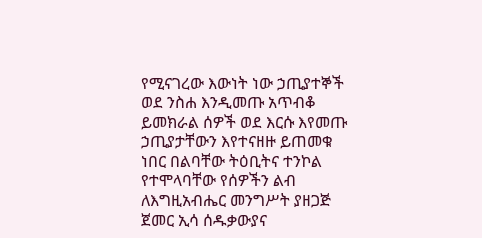የሚናገረው እውነት ነው ኃጢያተኞች ወደ ንስሐ እንዲመጡ አጥብቆ ይመክራል ሰዎች ወደ እርሱ እየመጡ ኃጢያታቸውን እየተናዘዙ ይጠመቁ ነበር በልባቸው ትዕቢትና ተንኮል የተሞላባቸው የሰዎችን ልብ ለእግዚአብሔር መንግሥት ያዘጋጅ ጀመር ኢሳ ሰዱቃውያና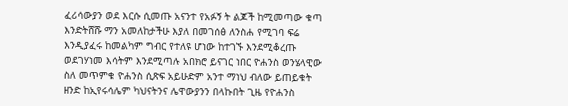ፈሪሳውያን ወደ እርሱ ሲመጡ አናንተ የአፉኝ ት ልጆች ከሚመጣው ቁጣ እንድትሸሹ ማን አመለከታችሁ እያለ በመገሰፅ ለንስሐ የሚገባ ፍሬ እንዲያፈሩ ከመልካም ግብር የተለዩ ሆነው ከተገኙ እንደሚቆረጡ ወደገሃነመ እሳትም እንደሚጣሉ አበክሮ ይናገር ነበር ዮሐንስ ወንሄላዊው ስለ መጥምቁ ዮሐንስ ሲጽፍ አይሁድም አንተ ማነህ ብለው ይጠይቁት ዘንድ ከኢየሩሳሌም ካህናትንና ሌዋውያንን በላኩበት ጊዜ የዮሐንስ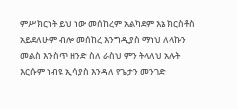ምሥክርነት ይህ ነው መሰከረም አልካደም እኔ ክርስቶስ አይደለሁም ብሎ መሰከረ እንግዲያስ ማነህ ለላኩን መልስ እንስጥ ዘንድ ስለ ራስህ ምን ትላለህ አሉት እርሱም ነብዩ ኢሳያስ እንዳለ የጌታን መንገድ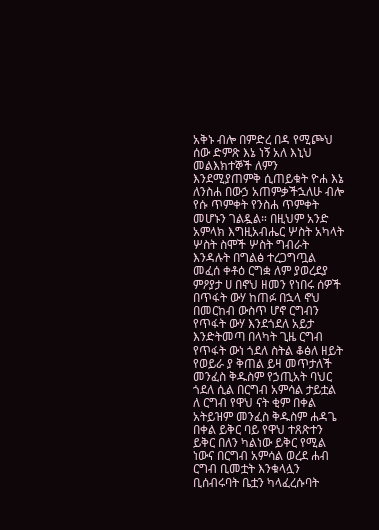አቅኑ ብሎ በምድረ በዳ የሚጮህ ሰው ድምጽ እኔ ነኝ አለ እኒህ መልእክተኞች ለምን እንደሚያጠምቅ ሲጠይቁት ዮሐ እኔ ለንስሐ በውኃ አጠምቃችኋለሁ ብሎ የሱ ጥምቀት የንስሐ ጥምቀት መሆኑን ገልዷል። በዚህም አንድ አምላክ እግዚአብሔር ሦስት አካላት ሦስት ስሞች ሦስት ግብራት እንዳሉት በግልፅ ተረጋግጧል መፈሰ ቀቶዕ ርግቋ ለም ያወረደያ ምዖያታ ሀ በኖህ ዘመን የነበሩ ሰዎች በጥፋት ውሃ ከጠፉ በኋላ ኖህ በመርከብ ውስጥ ሆኖ ርግብን የጥፋት ውሃ እንደጎደለ አይታ እንድትመጣ በላካት ጊዜ ርግብ የጥፋት ውነ ጎደለ ስትል ቆፅለ ዘይት የወይራ ያ ቅጠል ይዛ መጥታለች መንፈስ ቅዱስም የኃጢአት ባህር ጎደለ ሲል በርግብ አምሳል ታይቷል ለ ርግብ የዋህ ናት ቂም በቀል አትይዝም መንፈስ ቅዱስም ሐዳጌ በቀል ይቅር ባይ የዋህ ተጸጽተን ይቅር በለን ካልነው ይቅር የሚል ነውና በርግብ አምሳል ወረደ ሐብ ርግብ ቢመቷት እንቁላሏን ቢሰብሩባት ቤቷን ካላፈረሱባት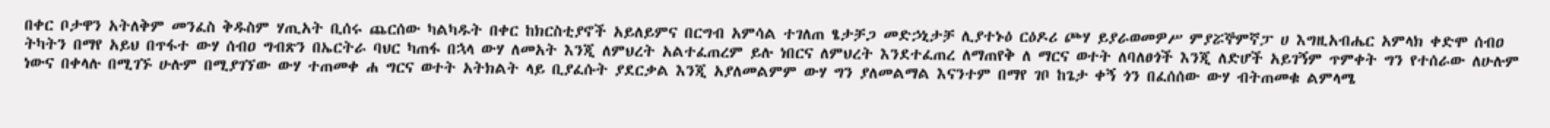በቀር ቦታዋን አትለቅም መንፈስ ቅዱስም ሃጢአት ቢሰሩ ጨርሰው ካልካዱት በቀር ከክርስቲያኖች አይለይምና በርግብ አምሳል ተገለጠ ፄታቻጋ መድኃኒታቻ ሊያተኑዕ ርዕዶሪ ጮሃ ይያራወመዎሥ ምያሯኞምኛፓ ሀ እግዚአብሔር አምላክ ቀድሞ ሰብዐ ትካትን በማየ አይህ በጥፋተ ውሃ ሰብዐ ግብጽን በኤርትራ ባህር ካጠፋ በኋላ ውሃ ለመአት እንጂ ለምህረት አልተፈጠረም ይሉ ነበርና ለምህረት እንደተፈጠረ ለማጠየቅ ለ ማርና ወተት ለባለፀጎች እንጂ ለድሆች አይገኝም ጥምቀት ግን የተሰራው ለሁሉም ነውና በቀላሉ በሚገኙ ሁሉም በሚያገኘው ውሃ ተጠመቀ ሐ ግርና ወተት አትክልት ላይ ቢያፈሱት ያደርቃል እንጂ አያለመልምም ውሃ ግን ያለመልማል እናንተም በማየ ገቦ ከጌታ ቀኝ ጎን በፈሰሰው ውሃ ብትጠመቁ ልምላሜ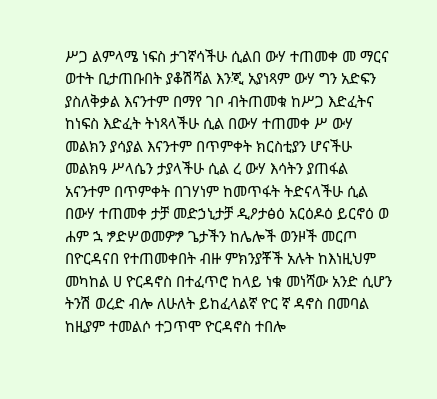ሥጋ ልምላሜ ነፍስ ታገኛሳችሁ ሲልበ ውሃ ተጠመቀ መ ማርና ወተት ቢታጠቡበት ያቆሽሻል እንጂ አያነጻም ውሃ ግን አድፍን ያስለቅቃል እናንተም በማየ ገቦ ብትጠመቁ ከሥጋ እድፈትና ከነፍስ እድፈት ትነጻላችሁ ሲል በውሃ ተጠመቀ ሥ ውሃ መልክን ያሳያል እናንተም በጥምቀት ክርስቲያን ሆናችሁ መልክዓ ሥላሴን ታያላችሁ ሲል ረ ውሃ እሳትን ያጠፋል አናንተም በጥምቀት በገሃነም ከመጥፋት ትድናላችሁ ሲል በውሃ ተጠመቀ ታቻ መድኃኒታቻ ዲዖታፅዕ አርዕዶዕ ይርኖዕ ወ ሐም ኋ ፇድሦወመዎፇ ጌታችን ከሌሎች ወንዞች መርጦ በዮርዳናበ የተጠመቀበት ብዙ ምክንያቾች አሉት ከእነዚህም መካከል ሀ ዮርዳኖስ በተፈጥሮ ከላይ ነቁ መነሻው አንድ ሲሆን ትንሽ ወረድ ብሎ ለሁለት ይከፈላልኛ ዮር ኛ ዳኖስ በመባል ከዚያም ተመልሶ ተጋጥሞ ዮርዳኖስ ተበሎ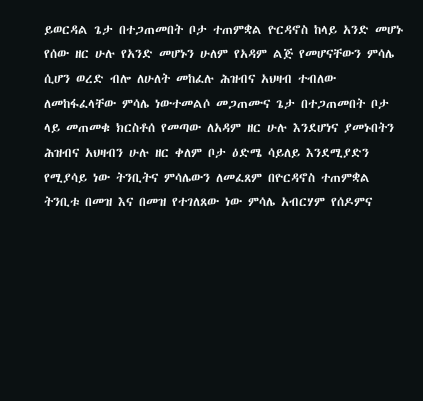ይወርዳል ጌታ በተጋጠመበት ቦታ ተጠምቋል ዮርዳኖስ ከላይ አንድ መሆኑ የሰው ዘር ሁሉ የአንድ መሆኑን ሁለም የአዳም ልጅ የመሆናቸውን ምሳሌ ሲሆን ወረድ ብሎ ለሁለት መከፈሉ ሕዝብና አህዛብ ተብለው ለመከፋፈላቸው ምሳሌ ነውተመልሶ መጋጠሙና ጌታ በተጋጠመበት ቦታ ላይ መጠመቁ ክርስቶሰ የመጣው ለአዳም ዘር ሁሉ እንደሆነና ያመኑበትን ሕዝብና አህዛብን ሁሉ ዘር ቀለም ቦታ ዕድሜ ሳይለይ እንደሚያድን የሚያሳይ ነው ትንቢትና ምሳሌውን ለመፈጸም በዮርዳኖስ ተጠምቋል ትንቢቱ በመዝ እና በመዝ የተገለጸው ነው ምሳሌ አብርሃም የሰዶምና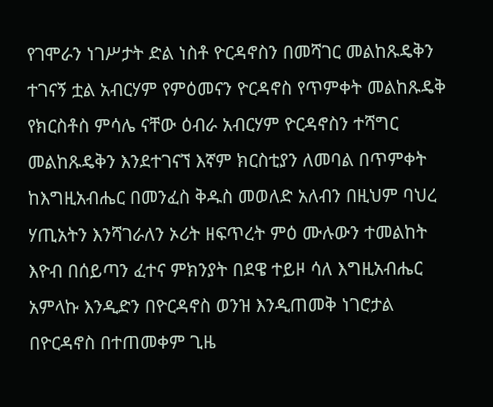የገሞራን ነገሥታት ድል ነስቶ ዮርዳኖስን በመሻገር መልከጹዴቅን ተገናኝ ቷል አብርሃም የምዕመናን ዮርዳኖስ የጥምቀት መልከጹዴቅ የክርስቶስ ምሳሌ ናቸው ዕብራ አብርሃም ዮርዳኖስን ተሻግር መልከጹዴቅን እንደተገናኘ እኛም ክርስቲያን ለመባል በጥምቀት ከእግዚአብሔር በመንፈስ ቅዱስ መወለድ አለብን በዚህም ባህረ ሃጢአትን እንሻገራለን ኦሪት ዘፍጥረት ምዕ ሙሉውን ተመልከት እዮብ በሰይጣን ፈተና ምክንያት በደዌ ተይዞ ሳለ እግዚአብሔር አምላኩ እንዲድን በዮርዳኖስ ወንዝ እንዲጠመቅ ነገሮታል በዮርዳኖስ በተጠመቀም ጊዜ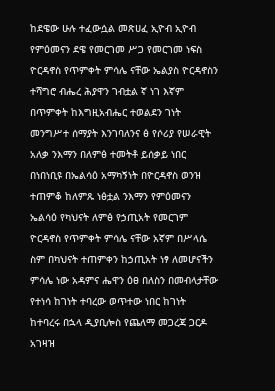ከደዌው ሁሉ ተፈውሷል መጽሀፈ ኢዮብ ኢዮብ የምዕመናን ደዌ የመርገመ ሥጋ የመርገመ ነፍስ ዮርዳኖስ የጥምቀት ምሳሌ ናቸው ኤልያስ ዮርዳኖስን ተሻግሮ ብሔረ ሕያዋን ገብቷል ኛ ነገ እኛም በጥምቀት ከእግዚአብሔር ተወልደን ገነት መንግሥተ ሰማያት እንገባለንና ፅ የሶሪያ የሠራዊት አለቃ ንእማን በለምፅ ተመትቶ ይሰቃይ ነበር በነበነቢዩ በኤልሳዕ አማካኝነት በዮርዳኖስ ወንዝ ተጠምቆ ከለምጹ ነፅቷል ንእማን የምዕመናን ኤልሳዕ የካህናት ለምፅ የኃጢአት የመርገም ዮርዳኖስ የጥምቀት ምሳሌ ናቸው አኛም በሥላሴ ስም በካህናት ተጠምቀን ከኃጢአት ነፃ ለመሆናችን ምሳሌ ነው አዳምና ሔዋን ዕፀ በለስን በመብላታቸው የተነሳ ከገነት ተባረው ወጥተው ነበር ከገነት ከተባረሩ በኋላ ዲያቢሎስ የጨለማ መጋረጃ ጋርዶ አገዛዝ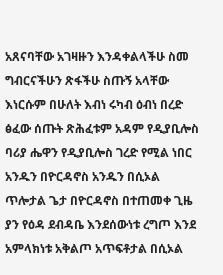አጸናባቸው አገዛዙን እንዳቀልላችሁ ስመ ግብርናችሁን ጽፋችሁ ስጡኝ አላቸው እነርሱም በሁለት እብነ ሩካብ ዕብነ በረድ ፅፈው ሰጡት ጽሕፈቱም አዳም የዲያቢሎስ ባሪያ ሔዋን የዲያቢሎስ ገረድ የሚል ነበር አንዱን በዮርዳኖስ አንዱን በሲኦል ጥሎታል ጌታ በዮርዳኖስ በተጠመቀ ጊዜ ያን የዕዳ ደብዳቤ እንደሰውነቱ ረግጦ እንደ አምላክነቱ አቅልጦ አጥፍቶታል በሲኦል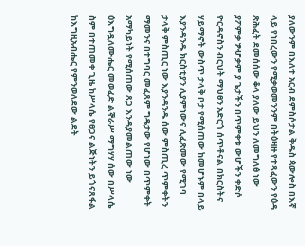ያለውንም በእለተ አርብ ደምስሶታል ቅዱስ ጳውሎስ በእኛ ላይ የነበረውን የሚቃወመንንም በትዕዛዙ የተጻፈውን የዕዳ ጽሕፈት ደመሰሰው ቆላ ያለው ይህን ለመግለፅ ነው ያፖምቃ ፇሇቃም ያ ጌታችን በጥምቀቱ ውሆችን ቀድሶ ዮርዳኖስን ብርህት ማህፀን አድርጎ ሰጥቶናል በክርስትና ሃይማኖት ውስጥ ታላቅ ቦታ የሚሰጠው ከመሆኑም በላይ እያንዳንዱ ክርስቲያን ሊያምነውና ሊፈጽመው የሚገባ ታላቅ ምስጢር ነው እያንዳንዱ ሰው ምስጢረ ጥምቀትን ማመንና በተግባር መፈጸም ግዴታው የሆነው በጥምቀት አማካይነት የሚሰጠው ጸጋ እንዳያመልጠው ነው ዕእግዷለሙሔር መወፈድ ልኞራሥ ማግሃሃ ሰው በሥላሴ ስም በተጠመቀ ጊዜ ከሥላሴ የፀጋና ልጅነትን ይጎናጸፋል ከእግዚአብሔር የምንወለደው ልደት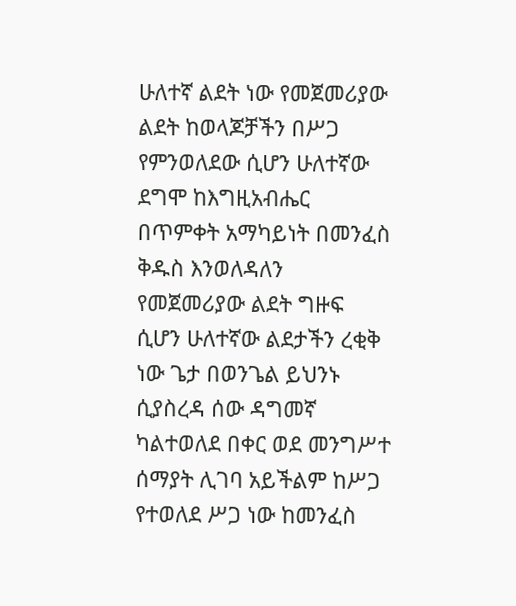ሁለተኛ ልደት ነው የመጀመሪያው ልደት ከወላጆቻችን በሥጋ የምንወለደው ሲሆን ሁለተኛው ደግሞ ከእግዚአብሔር በጥምቀት አማካይነት በመንፈስ ቅዱስ እንወለዳለን የመጀመሪያው ልደት ግዙፍ ሲሆን ሁለተኛው ልደታችን ረቂቅ ነው ጌታ በወንጌል ይህንኑ ሲያስረዳ ሰው ዳግመኛ ካልተወለደ በቀር ወደ መንግሥተ ሰማያት ሊገባ አይችልም ከሥጋ የተወለደ ሥጋ ነው ከመንፈስ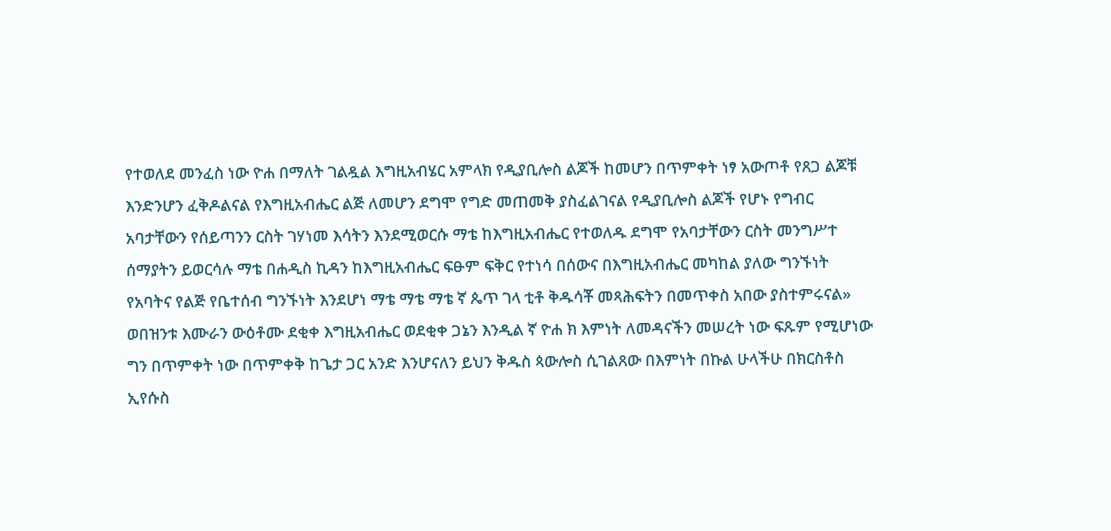የተወለደ መንፈስ ነው ዮሐ በማለት ገልዷል እግዚአብሄር አምላክ የዲያቢሎስ ልጆች ከመሆን በጥምቀት ነፃ አውጦቶ የጸጋ ልጆቹ እንድንሆን ፈቅዶልናል የእግዚአብሔር ልጅ ለመሆን ደግሞ የግድ መጠመቅ ያስፈልገናል የዲያቢሎስ ልጆች የሆኑ የግብር አባታቸውን የሰይጣንን ርስት ገሃነመ እሳትን እንደሚወርሱ ማቴ ከእግዚአብሔር የተወለዱ ደግሞ የአባታቸውን ርስት መንግሥተ ሰማያትን ይወርሳሉ ማቴ በሐዲስ ኪዳን ከእግዚአብሔር ፍፁም ፍቅር የተነሳ በሰውና በእግዚአብሔር መካከል ያለው ግንኙነት የአባትና የልጅ የቤተሰብ ግንኙነት እንደሆነ ማቴ ማቴ ማቴ ኛ ጴጥ ገላ ቲቶ ቅዱሳቾ መጻሕፍትን በመጥቀስ አበው ያስተምሩናል» ወበዝንቱ እሙራን ውዕቶሙ ደቂቀ እግዚአብሔር ወደቂቀ ጋኔን እንዲል ኛ ዮሐ ክ እምነት ለመዳናችን መሠረት ነው ፍጹም የሚሆነው ግን በጥምቀት ነው በጥምቀቅ ከጌታ ጋር አንድ እንሆናለን ይህን ቅዱስ ጳውሎስ ሲገልጸው በእምነት በኩል ሁላችሁ በክርስቶስ ኢየሱስ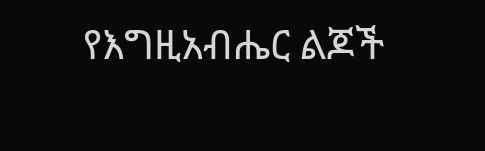የእግዚአብሔር ልጆች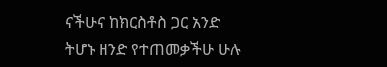ናችሁና ከክርስቶስ ጋር አንድ ትሆኑ ዘንድ የተጠመቃችሁ ሁሉ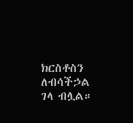ክርስቶስን ለብሳችኃል ገላ ብሏል።